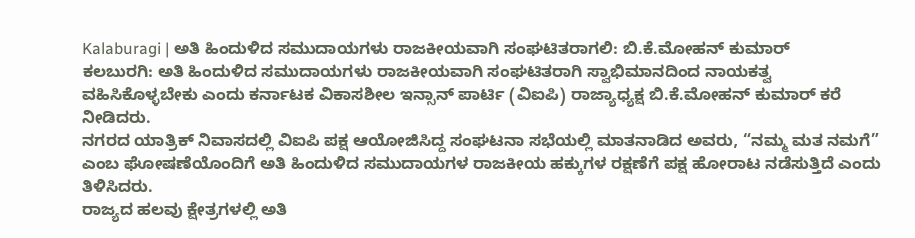Kalaburagi | ಅತಿ ಹಿಂದುಳಿದ ಸಮುದಾಯಗಳು ರಾಜಕೀಯವಾಗಿ ಸಂಘಟಿತರಾಗಲಿ: ಬಿ.ಕೆ.ಮೋಹನ್ ಕುಮಾರ್
ಕಲಬುರಗಿ: ಅತಿ ಹಿಂದುಳಿದ ಸಮುದಾಯಗಳು ರಾಜಕೀಯವಾಗಿ ಸಂಘಟಿತರಾಗಿ ಸ್ವಾಭಿಮಾನದಿಂದ ನಾಯಕತ್ವ ವಹಿಸಿಕೊಳ್ಳಬೇಕು ಎಂದು ಕರ್ನಾಟಕ ವಿಕಾಸಶೀಲ ಇನ್ಸಾನ್ ಪಾರ್ಟಿ (ವಿಐಪಿ) ರಾಜ್ಯಾಧ್ಯಕ್ಷ ಬಿ.ಕೆ.ಮೋಹನ್ ಕುಮಾರ್ ಕರೆ ನೀಡಿದರು.
ನಗರದ ಯಾತ್ರಿಕ್ ನಿವಾಸದಲ್ಲಿ ವಿಐಪಿ ಪಕ್ಷ ಆಯೋಜಿಸಿದ್ದ ಸಂಘಟನಾ ಸಭೆಯಲ್ಲಿ ಮಾತನಾಡಿದ ಅವರು, “ನಮ್ಮ ಮತ ನಮಗೆ” ಎಂಬ ಘೋಷಣೆಯೊಂದಿಗೆ ಅತಿ ಹಿಂದುಳಿದ ಸಮುದಾಯಗಳ ರಾಜಕೀಯ ಹಕ್ಕುಗಳ ರಕ್ಷಣೆಗೆ ಪಕ್ಷ ಹೋರಾಟ ನಡೆಸುತ್ತಿದೆ ಎಂದು ತಿಳಿಸಿದರು.
ರಾಜ್ಯದ ಹಲವು ಕ್ಷೇತ್ರಗಳಲ್ಲಿ ಅತಿ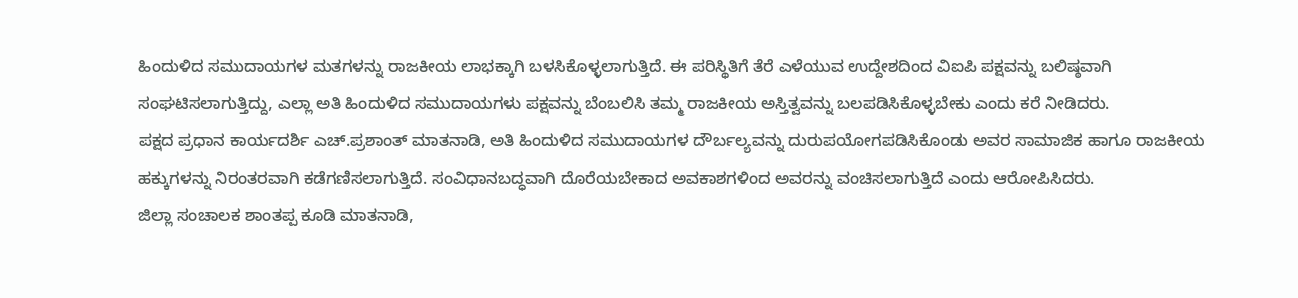ಹಿಂದುಳಿದ ಸಮುದಾಯಗಳ ಮತಗಳನ್ನು ರಾಜಕೀಯ ಲಾಭಕ್ಕಾಗಿ ಬಳಸಿಕೊಳ್ಳಲಾಗುತ್ತಿದೆ. ಈ ಪರಿಸ್ಥಿತಿಗೆ ತೆರೆ ಎಳೆಯುವ ಉದ್ದೇಶದಿಂದ ವಿಐಪಿ ಪಕ್ಷವನ್ನು ಬಲಿಷ್ಠವಾಗಿ ಸಂಘಟಿಸಲಾಗುತ್ತಿದ್ದು, ಎಲ್ಲಾ ಅತಿ ಹಿಂದುಳಿದ ಸಮುದಾಯಗಳು ಪಕ್ಷವನ್ನು ಬೆಂಬಲಿಸಿ ತಮ್ಮ ರಾಜಕೀಯ ಅಸ್ತಿತ್ವವನ್ನು ಬಲಪಡಿಸಿಕೊಳ್ಳಬೇಕು ಎಂದು ಕರೆ ನೀಡಿದರು.
ಪಕ್ಷದ ಪ್ರಧಾನ ಕಾರ್ಯದರ್ಶಿ ಎಚ್.ಪ್ರಶಾಂತ್ ಮಾತನಾಡಿ, ಅತಿ ಹಿಂದುಳಿದ ಸಮುದಾಯಗಳ ದೌರ್ಬಲ್ಯವನ್ನು ದುರುಪಯೋಗಪಡಿಸಿಕೊಂಡು ಅವರ ಸಾಮಾಜಿಕ ಹಾಗೂ ರಾಜಕೀಯ ಹಕ್ಕುಗಳನ್ನು ನಿರಂತರವಾಗಿ ಕಡೆಗಣಿಸಲಾಗುತ್ತಿದೆ. ಸಂವಿಧಾನಬದ್ಧವಾಗಿ ದೊರೆಯಬೇಕಾದ ಅವಕಾಶಗಳಿಂದ ಅವರನ್ನು ವಂಚಿಸಲಾಗುತ್ತಿದೆ ಎಂದು ಆರೋಪಿಸಿದರು.
ಜಿಲ್ಲಾ ಸಂಚಾಲಕ ಶಾಂತಪ್ಪ ಕೂಡಿ ಮಾತನಾಡಿ,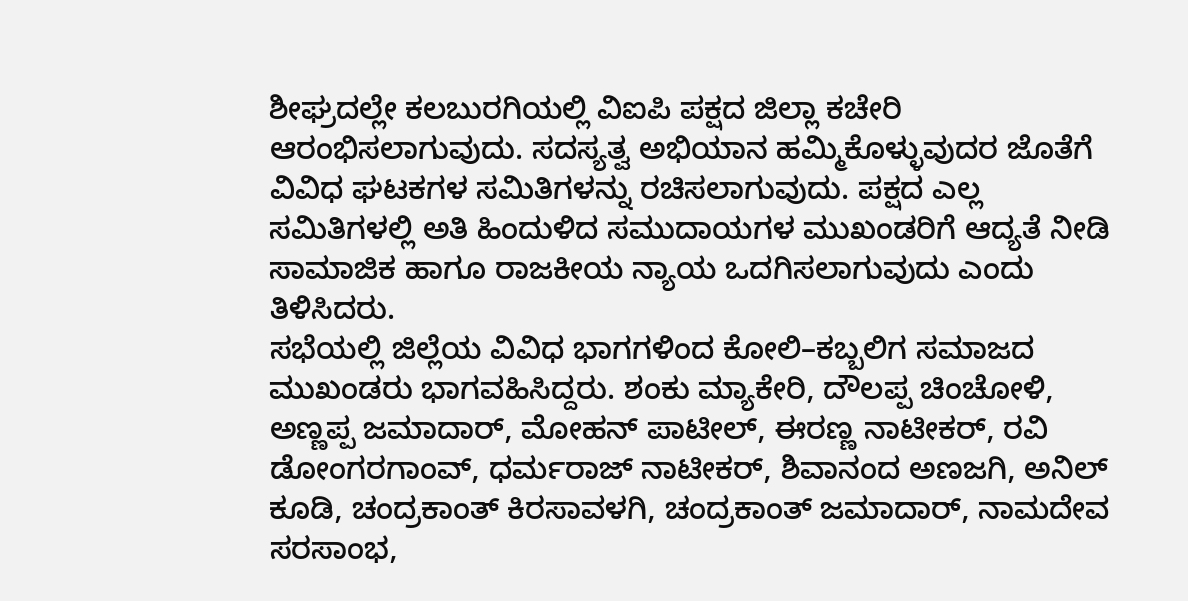ಶೀಘ್ರದಲ್ಲೇ ಕಲಬುರಗಿಯಲ್ಲಿ ವಿಐಪಿ ಪಕ್ಷದ ಜಿಲ್ಲಾ ಕಚೇರಿ ಆರಂಭಿಸಲಾಗುವುದು. ಸದಸ್ಯತ್ವ ಅಭಿಯಾನ ಹಮ್ಮಿಕೊಳ್ಳುವುದರ ಜೊತೆಗೆ ವಿವಿಧ ಘಟಕಗಳ ಸಮಿತಿಗಳನ್ನು ರಚಿಸಲಾಗುವುದು. ಪಕ್ಷದ ಎಲ್ಲ ಸಮಿತಿಗಳಲ್ಲಿ ಅತಿ ಹಿಂದುಳಿದ ಸಮುದಾಯಗಳ ಮುಖಂಡರಿಗೆ ಆದ್ಯತೆ ನೀಡಿ ಸಾಮಾಜಿಕ ಹಾಗೂ ರಾಜಕೀಯ ನ್ಯಾಯ ಒದಗಿಸಲಾಗುವುದು ಎಂದು ತಿಳಿಸಿದರು.
ಸಭೆಯಲ್ಲಿ ಜಿಲ್ಲೆಯ ವಿವಿಧ ಭಾಗಗಳಿಂದ ಕೋಲಿ–ಕಬ್ಬಲಿಗ ಸಮಾಜದ ಮುಖಂಡರು ಭಾಗವಹಿಸಿದ್ದರು. ಶಂಕು ಮ್ಯಾಕೇರಿ, ದೌಲಪ್ಪ ಚಿಂಚೋಳಿ, ಅಣ್ಣಪ್ಪ ಜಮಾದಾರ್, ಮೋಹನ್ ಪಾಟೀಲ್, ಈರಣ್ಣ ನಾಟೀಕರ್, ರವಿ ಡೋಂಗರಗಾಂವ್, ಧರ್ಮರಾಜ್ ನಾಟೀಕರ್, ಶಿವಾನಂದ ಅಣಜಗಿ, ಅನಿಲ್ ಕೂಡಿ, ಚಂದ್ರಕಾಂತ್ ಕಿರಸಾವಳಗಿ, ಚಂದ್ರಕಾಂತ್ ಜಮಾದಾರ್, ನಾಮದೇವ ಸರಸಾಂಭ,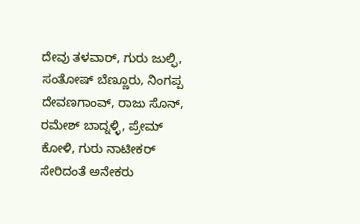ದೇವು ತಳವಾರ್, ಗುರು ಜುಲ್ಫಿ, ಸಂತೋಷ್ ಬೆಣ್ಣೂರು, ನಿಂಗಪ್ಪ ದೇವಣಗಾಂವ್, ರಾಜು ಸೊನ್, ರಮೇಶ್ ಬಾದ್ನಳ್ಳಿ, ಪ್ರೇಮ್ ಕೋಳಿ, ಗುರು ನಾಟೀಕರ್ ಸೇರಿದಂತೆ ಅನೇಕರು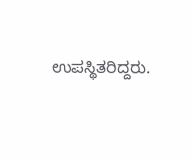ಉಪಸ್ಥಿತರಿದ್ದರು.